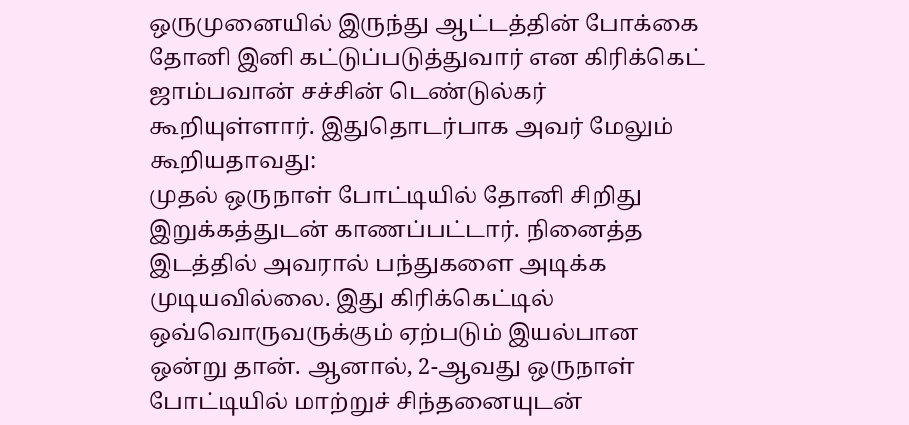ஒருமுனையில் இருந்து ஆட்டத்தின் போக்கை தோனி இனி கட்டுப்படுத்துவார் என கிரிக்கெட் ஜாம்பவான் சச்சின் டெண்டுல்கர் கூறியுள்ளார். இதுதொடர்பாக அவர் மேலும் கூறியதாவது:
முதல் ஒருநாள் போட்டியில் தோனி சிறிது இறுக்கத்துடன் காணப்பட்டார். நினைத்த இடத்தில் அவரால் பந்துகளை அடிக்க முடியவில்லை. இது கிரிக்கெட்டில் ஒவ்வொருவருக்கும் ஏற்படும் இயல்பான ஒன்று தான். ஆனால், 2-ஆவது ஒருநாள் போட்டியில் மாற்றுச் சிந்தனையுடன்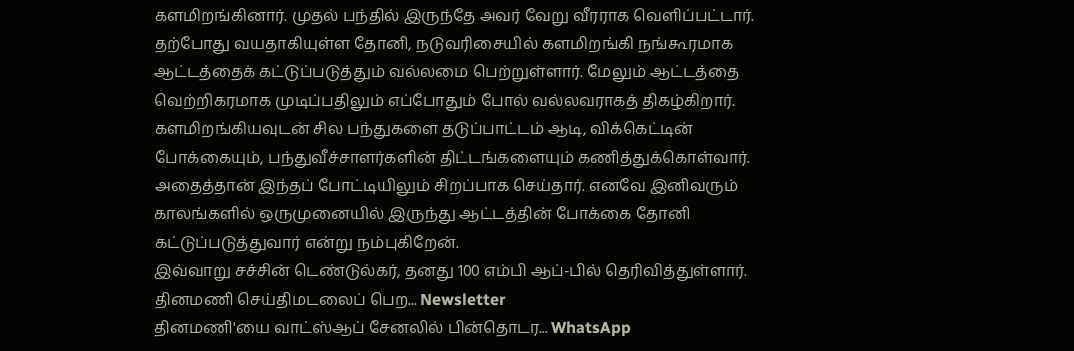களமிறங்கினார். முதல் பந்தில் இருந்தே அவர் வேறு வீரராக வெளிப்பட்டார்.
தற்போது வயதாகியுள்ள தோனி, நடுவரிசையில் களமிறங்கி நங்கூரமாக ஆட்டத்தைக் கட்டுப்படுத்தும் வல்லமை பெற்றுள்ளார். மேலும் ஆட்டத்தை வெற்றிகரமாக முடிப்பதிலும் எப்போதும் போல் வல்லவராகத் திகழ்கிறார்.
களமிறங்கியவுடன் சில பந்துகளை தடுப்பாட்டம் ஆடி, விக்கெட்டின் போக்கையும், பந்துவீச்சாளர்களின் திட்டங்களையும் கணித்துக்கொள்வார். அதைத்தான் இந்தப் போட்டியிலும் சிறப்பாக செய்தார். எனவே இனிவரும் காலங்களில் ஒருமுனையில் இருந்து ஆட்டத்தின் போக்கை தோனி கட்டுப்படுத்துவார் என்று நம்புகிறேன்.
இவ்வாறு சச்சின் டெண்டுல்கர், தனது 100 எம்பி ஆப்-பில் தெரிவித்துள்ளார்.
தினமணி செய்திமடலைப் பெற... Newsletter
தினமணி'யை வாட்ஸ்ஆப் சேனலில் பின்தொடர... WhatsApp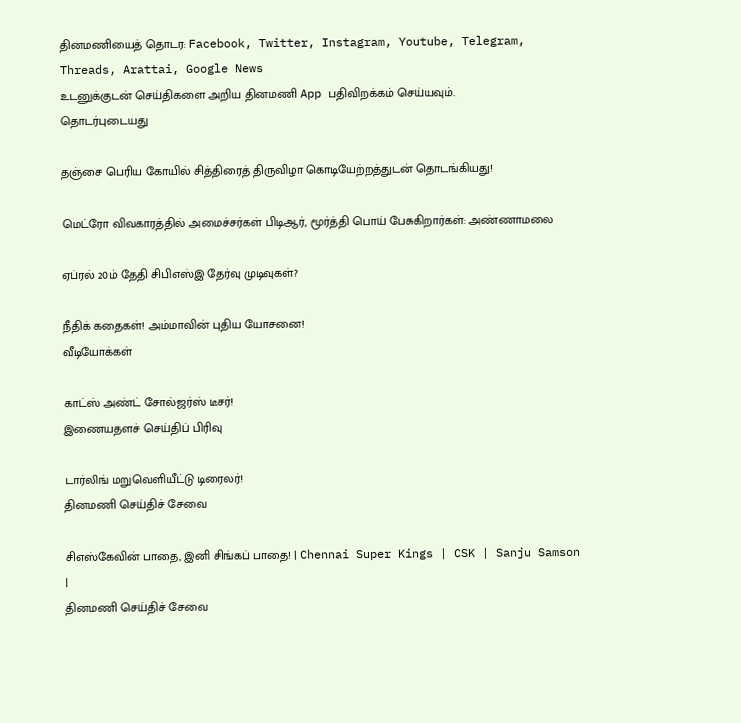தினமணியைத் தொடர: Facebook, Twitter, Instagram, Youtube, Telegram, Threads, Arattai, Google News
உடனுக்குடன் செய்திகளை அறிய தினமணி App பதிவிறக்கம் செய்யவும்.
தொடர்புடையது

தஞ்சை பெரிய கோயில் சித்திரைத் திருவிழா கொடியேற்றத்துடன் தொடங்கியது!

மெட்ரோ விவகாரத்தில் அமைச்சர்கள் பிடிஆர், மூர்த்தி பொய் பேசுகிறார்கள்: அண்ணாமலை

ஏப்ரல் 20ம் தேதி சிபிஎஸ்இ தேர்வு முடிவுகள்?

நீதிக் கதைகள்! அம்மாவின் புதிய யோசனை!
வீடியோக்கள்

காட்ஸ் அண்ட் சோல்ஜர்ஸ் டீசர்!
இணையதளச் செய்திப் பிரிவு

டார்லிங் மறுவெளியீட்டு டிரைலர்!
தினமணி செய்திச் சேவை

சிஎஸ்கேவின் பாதை, இனி சிங்கப் பாதை! | Chennai Super Kings | CSK | Sanju Samson |
தினமணி செய்திச் சேவை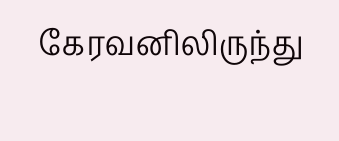கேரவனிலிருந்து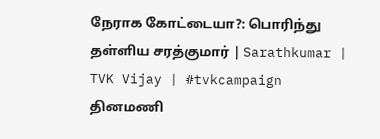நேராக கோட்டையா?: பொரிந்து தள்ளிய சரத்குமார் | Sarathkumar | TVK Vijay | #tvkcampaign
தினமணி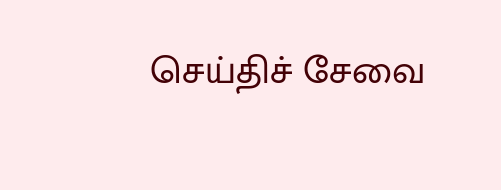செய்திச் சேவை